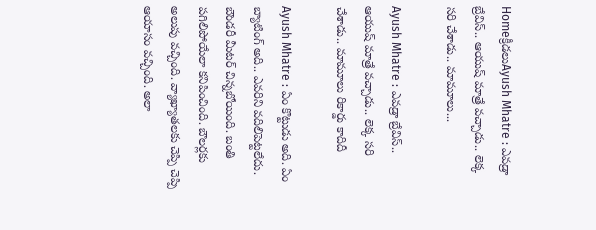Homeక్రీడలుAyush Mhatre : ఎవడ్రా బ్రేవిస్.. ఆయుష్ మాత్రే వచ్చాడు.. లెక్క సరి చేశాడు.. మామూలు...

Ayush Mhatre : ఎవడ్రా బ్రేవిస్.. ఆయుష్ మాత్రే వచ్చాడు.. లెక్క సరి చేశాడు.. మామూలు రికార్డు కాదిదీ

Ayush Mhatre : ఏం కొట్టుడు అది. ఏం బ్యాటింగ్ అది.. ఎవరిని వదిలిపెట్టలేదు. బౌండరీ మీటర్ చిన్నబోయింది. బంతి పగిలిపోయేలా కనిపించింది. బౌలర్లకు అలుపు వచ్చింది. వ్యాఖ్యాతలకు చెప్పి చెప్పి ఆయాసం వచ్చింది. అలా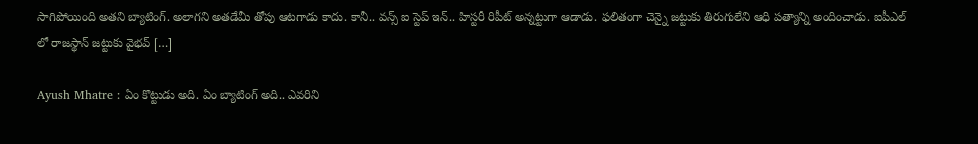సాగిపోయింది అతని బ్యాటింగ్. అలాగని అతడేమీ తోపు ఆటగాడు కాదు. కానీ.. వన్స్ ఐ స్టెప్ ఇన్.. హిస్టరీ రిపీట్ అన్నట్టుగా ఆడాడు. ఫలితంగా చెన్నై జట్టుకు తిరుగులేని ఆధి పత్యాన్ని అందించాడు. ఐపీఎల్ లో రాజస్థాన్ జట్టుకు వైభవ్ […]

Ayush Mhatre : ఏం కొట్టుడు అది. ఏం బ్యాటింగ్ అది.. ఎవరిని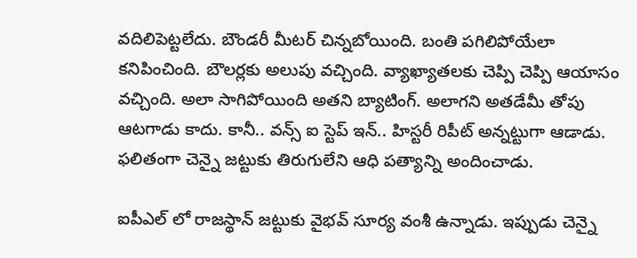వదిలిపెట్టలేదు. బౌండరీ మీటర్ చిన్నబోయింది. బంతి పగిలిపోయేలా కనిపించింది. బౌలర్లకు అలుపు వచ్చింది. వ్యాఖ్యాతలకు చెప్పి చెప్పి ఆయాసం వచ్చింది. అలా సాగిపోయింది అతని బ్యాటింగ్. అలాగని అతడేమీ తోపు ఆటగాడు కాదు. కానీ.. వన్స్ ఐ స్టెప్ ఇన్.. హిస్టరీ రిపీట్ అన్నట్టుగా ఆడాడు. ఫలితంగా చెన్నై జట్టుకు తిరుగులేని ఆధి పత్యాన్ని అందించాడు.

ఐపీఎల్ లో రాజస్థాన్ జట్టుకు వైభవ్ సూర్య వంశీ ఉన్నాడు. ఇప్పుడు చెన్నై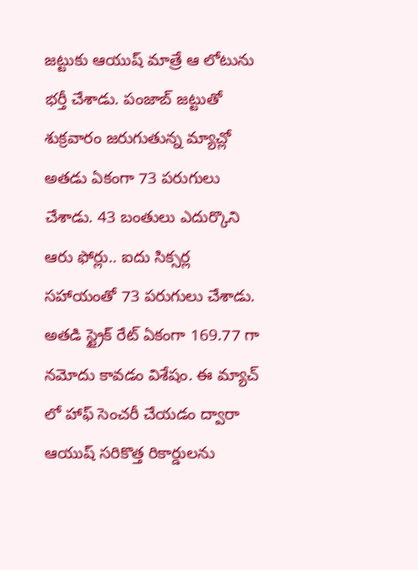జట్టుకు ఆయుష్ మాత్రే ఆ లోటును భర్తీ చేశాడు. పంజాబ్ జట్టుతో శుక్రవారం జరుగుతున్న మ్యాచ్లో అతడు ఏకంగా 73 పరుగులు చేశాడు. 43 బంతులు ఎదుర్కొని ఆరు ఫోర్లు.. ఐదు సిక్సర్ల సహాయంతో 73 పరుగులు చేశాడు. అతడి స్ట్రైక్ రేట్ ఏకంగా 169.77 గా నమోదు కావడం విశేషం. ఈ మ్యాచ్ లో హాఫ్ సెంచరీ చేయడం ద్వారా ఆయుష్ సరికొత్త రికార్డులను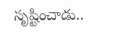సృష్టించాడు..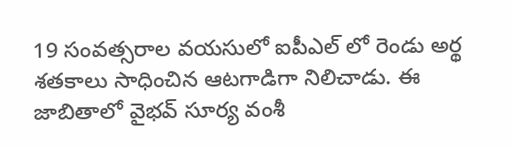19 సంవత్సరాల వయసులో ఐపీఎల్ లో రెండు అర్థ శతకాలు సాధించిన ఆటగాడిగా నిలిచాడు. ఈ జాబితాలో వైభవ్ సూర్య వంశీ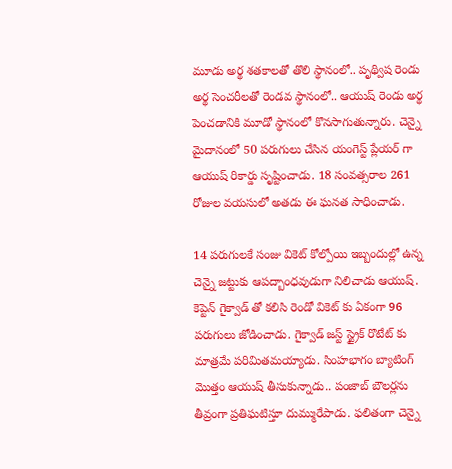మూడు అర్థ శతకాలతో తొలి స్థానంలో.. పృథ్విష రెండు అర్థ సెంచరీలతో రెండవ స్థానంలో.. ఆయుష్ రెండు అర్థ పెంచడానికి మూడో స్థానంలో కొనసాగుతున్నారు. చెన్నై మైదానంలో 50 పరుగులు చేసిన యంగెస్ట్ ప్లేయర్ గా ఆయుష్ రికార్డు సృష్టించాడు. 18 సంవత్సరాల 261 రోజుల వయసులో అతడు ఈ ఘనత సాధించాడు.

14 పరుగులకే సంజు వికెట్ కోల్పోయి ఇబ్బందుల్లో ఉన్న చెన్నై జట్టుకు ఆపద్బాంధవుడుగా నిలిచాడు ఆయుష్. కెప్టెన్ గైక్వాడ్ తో కలిసి రెండో వికెట్ కు ఏకంగా 96 పరుగులు జోడించాడు. గైక్వాడ్ జస్ట్ స్ట్రైక్ రొటేట్ కు మాత్రమే పరిమితమయ్యాడు. సింహభాగం బ్యాటింగ్ మొత్తం ఆయుష్ తీసుకున్నాడు.. పంజాబ్ బౌలర్లను తీవ్రంగా ప్రతిఘటిస్తూ దుమ్మురేపాడు. ఫలితంగా చెన్నై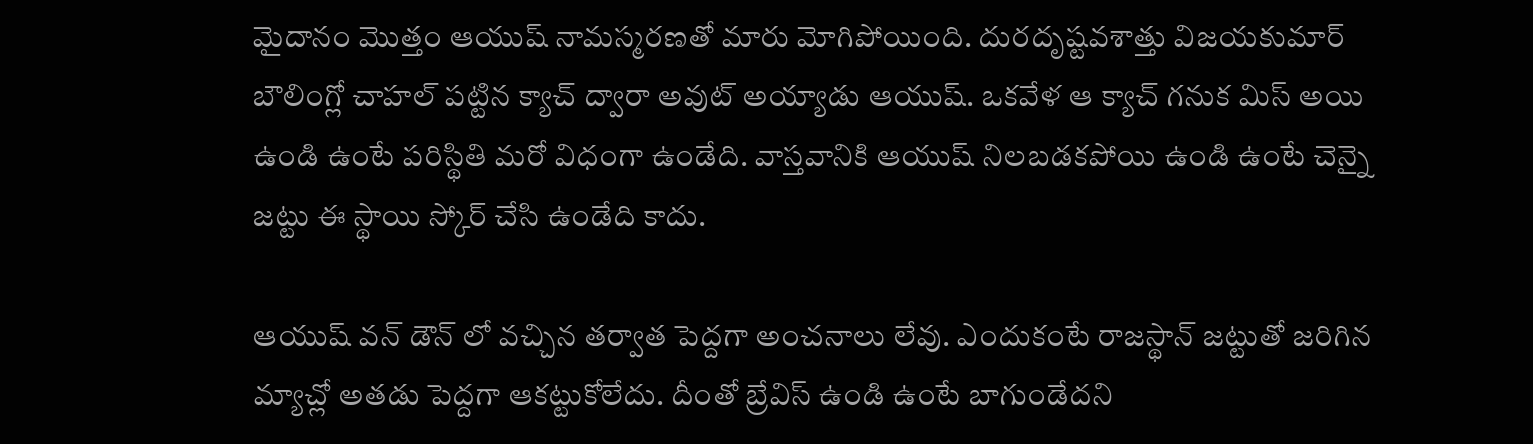మైదానం మొత్తం ఆయుష్ నామస్మరణతో మారు మోగిపోయింది. దురదృష్టవశాత్తు విజయకుమార్ బౌలింగ్లో చాహల్ పట్టిన క్యాచ్ ద్వారా అవుట్ అయ్యాడు ఆయుష్. ఒకవేళ ఆ క్యాచ్ గనుక మిస్ అయి ఉండి ఉంటే పరిస్థితి మరో విధంగా ఉండేది. వాస్తవానికి ఆయుష్ నిలబడకపోయి ఉండి ఉంటే చెన్నై జట్టు ఈ స్థాయి స్కోర్ చేసి ఉండేది కాదు.

ఆయుష్ వన్ డౌన్ లో వచ్చిన తర్వాత పెద్దగా అంచనాలు లేవు. ఎందుకంటే రాజస్థాన్ జట్టుతో జరిగిన మ్యాచ్లో అతడు పెద్దగా ఆకట్టుకోలేదు. దీంతో బ్రేవిస్ ఉండి ఉంటే బాగుండేదని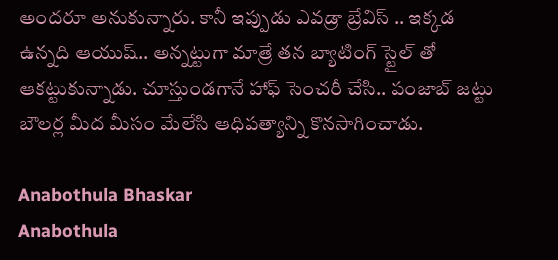అందరూ అనుకున్నారు. కానీ ఇప్పుడు ఎవడ్రా బ్రేవిస్ .. ఇక్కడ ఉన్నది ఆయుష్.. అన్నట్టుగా మాత్రే తన బ్యాటింగ్ స్టైల్ తో ఆకట్టుకున్నాడు. చూస్తుండగానే హాఫ్ సెంచరీ చేసి.. పంజాబ్ జట్టు బౌలర్ల మీద మీసం మేలేసి ఆధిపత్యాన్ని కొనసాగించాడు.

Anabothula Bhaskar
Anabothula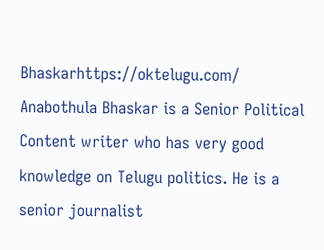Bhaskarhttps://oktelugu.com/
Anabothula Bhaskar is a Senior Political Content writer who has very good knowledge on Telugu politics. He is a senior journalist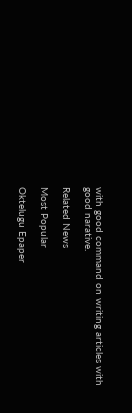with good command on writing articles with good narative.

Related News

Most Popular

Oktelugu Epaper